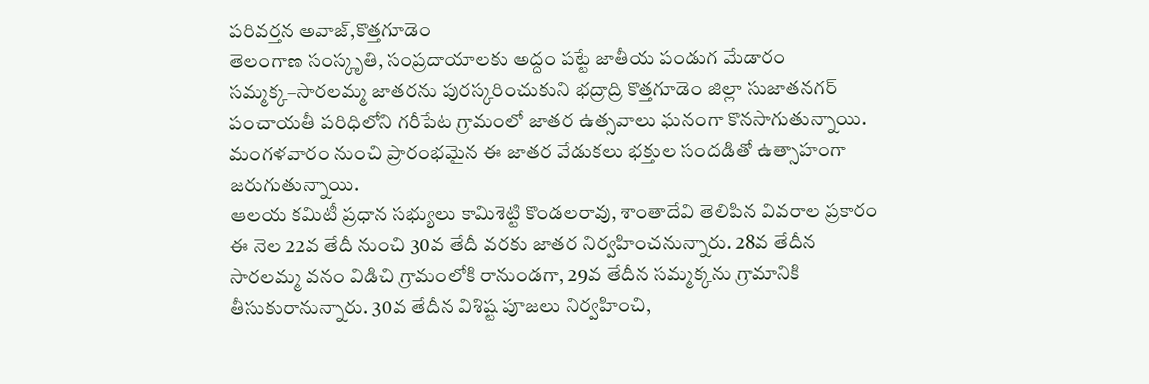పరివర్తన అవాజ్,కొత్తగూడెం
తెలంగాణ సంస్కృతి, సంప్రదాయాలకు అద్దం పట్టే జాతీయ పండుగ మేడారం సమ్మక్క–సారలమ్మ జాతరను పురస్కరించుకుని భద్రాద్రి కొత్తగూడెం జిల్లా సుజాతనగర్ పంచాయతీ పరిధిలోని గరీపేట గ్రామంలో జాతర ఉత్సవాలు ఘనంగా కొనసాగుతున్నాయి. మంగళవారం నుంచి ప్రారంభమైన ఈ జాతర వేడుకలు భక్తుల సందడితో ఉత్సాహంగా జరుగుతున్నాయి.
ఆలయ కమిటీ ప్రధాన సభ్యులు కామిశెట్టి కొండలరావు, శాంతాదేవి తెలిపిన వివరాల ప్రకారం ఈ నెల 22వ తేదీ నుంచి 30వ తేదీ వరకు జాతర నిర్వహించనున్నారు. 28వ తేదీన సారలమ్మ వనం విడిచి గ్రామంలోకి రానుండగా, 29వ తేదీన సమ్మక్కను గ్రామానికి తీసుకురానున్నారు. 30వ తేదీన విశిష్ట పూజలు నిర్వహించి,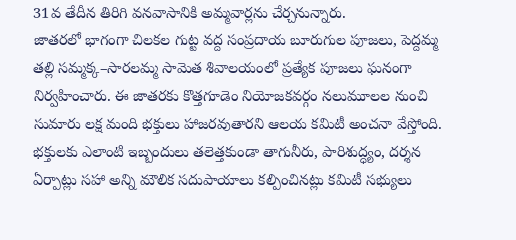31వ తేదీన తిరిగి వనవాసానికి అమ్మవార్లను చేర్చనున్నారు.
జాతరలో భాగంగా చిలకల గుట్ట వద్ద సంప్రదాయ బూరుగుల పూజలు, పెద్దమ్మ తల్లి సమ్మక్క–సారలమ్మ సామెత శివాలయంలో ప్రత్యేక పూజలు ఘనంగా నిర్వహించారు. ఈ జాతరకు కొత్తగూడెం నియోజకవర్గం నలుమూలల నుంచి సుమారు లక్ష మంది భక్తులు హాజరవుతారని ఆలయ కమిటీ అంచనా వేస్తోంది.
భక్తులకు ఎలాంటి ఇబ్బందులు తలెత్తకుండా తాగునీరు, పారిశుద్ధ్యం, దర్శన ఏర్పాట్లు సహా అన్ని మౌలిక సదుపాయాలు కల్పించినట్లు కమిటీ సభ్యులు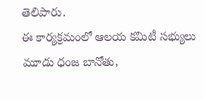తెలిపారు.
ఈ కార్యక్రమంలో ఆలయ కమిటీ సభ్యులు మూడు ధంజ బానోతు,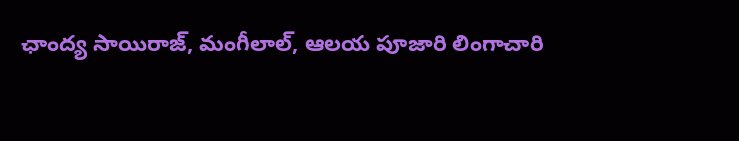ఛాంద్య సాయిరాజ్, మంగీలాల్, ఆలయ పూజారి లింగాచారి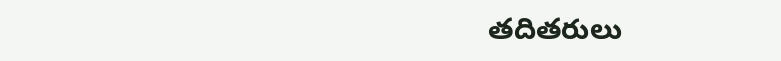తదితరులు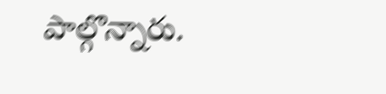పాల్గొన్నారు.